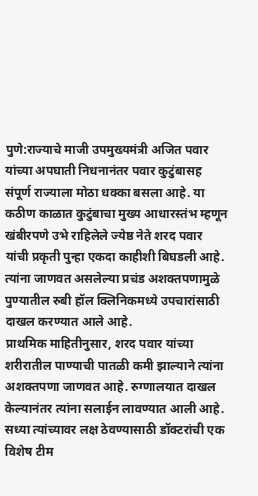पुणे:राज्याचे माजी उपमुख्यमंत्री अजित पवार यांच्या अपघाती निधनानंतर पवार कुटुंबासह संपूर्ण राज्याला मोठा धक्का बसला आहे. या कठीण काळात कुटुंबाचा मुख्य आधारस्तंभ म्हणून खंबीरपणे उभे राहिलेले ज्येष्ठ नेते शरद पवार यांची प्रकृती पुन्हा एकदा काहीशी बिघडली आहे. त्यांना जाणवत असलेल्या प्रचंड अशक्तपणामुळे पुण्यातील रुबी हॉल क्लिनिकमध्ये उपचारांसाठी दाखल करण्यात आले आहे.
प्राथमिक माहितीनुसार, शरद पवार यांच्या शरीरातील पाण्याची पातळी कमी झाल्याने त्यांना अशक्तपणा जाणवत आहे. रुग्णालयात दाखल केल्यानंतर त्यांना सलाईन लावण्यात आली आहे. सध्या त्यांच्यावर लक्ष ठेवण्यासाठी डॉक्टरांची एक विशेष टीम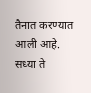तैनात करण्यात आली आहे. सध्या ते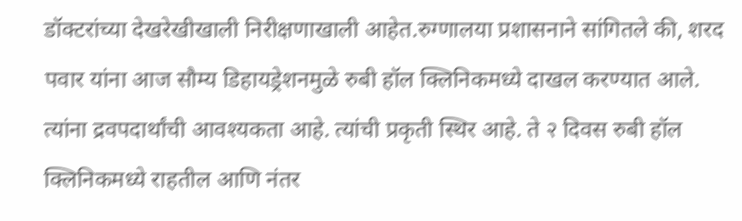डॉक्टरांच्या देखरेखीखाली निरीक्षणाखाली आहेत.रुग्णालया प्रशासनाने सांगितले की, शरद पवार यांना आज सौम्य डिहायड्रेशनमुळे रुबी हॉल क्लिनिकमध्ये दाखल करण्यात आले. त्यांना द्रवपदार्थांची आवश्यकता आहे. त्यांची प्रकृती स्थिर आहे. ते २ दिवस रुबी हॉल क्लिनिकमध्ये राहतील आणि नंतर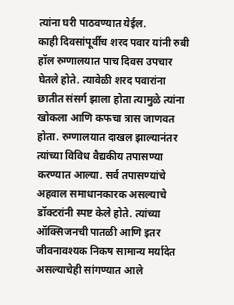त्यांना घरी पाठवण्यात येईल.
काही दिवसांपूर्वीच शरद पवार यांनी रुबी हॉल रुग्णालयात पाच दिवस उपचार घेतले होते. त्यावेळी शरद पवारांना छातीत संसर्ग झाला होता त्यामुळे त्यांना खोकला आणि कफचा त्रास जाणवत होता. रुग्णालयात दाखल झाल्यानंतर त्यांच्या विविध वैद्यकीय तपासण्या करण्यात आल्या. सर्व तपासण्यांचे अहवाल समाधानकारक असल्याचे डॉक्टरांनी स्पष्ट केले होते. त्यांच्या ऑक्सिजनची पातळी आणि इतर जीवनावश्यक निकष सामान्य मर्यादेत असल्याचेही सांगण्यात आले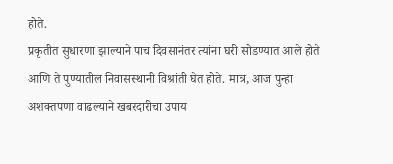होते.
प्रकृतीत सुधारणा झाल्याने पाच दिवसानंतर त्यांना घरी सोडण्यात आले होते आणि ते पुण्यातील निवासस्थानी विश्रांती घेत होते. मात्र, आज पुन्हा अशक्तपणा वाढल्याने खबरदारीचा उपाय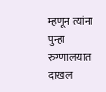म्हणून त्यांना पुन्हा रुग्णालयात दाखल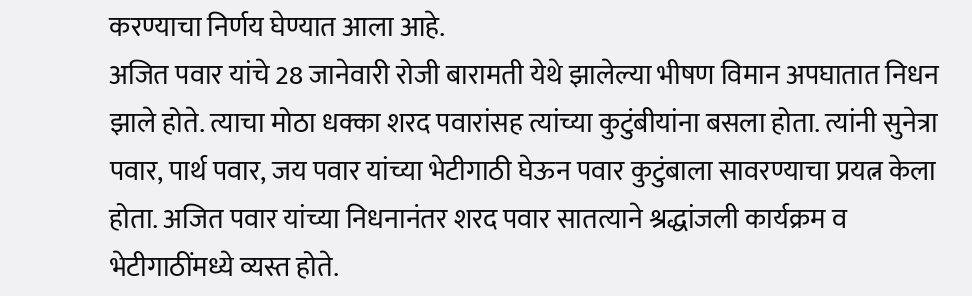करण्याचा निर्णय घेण्यात आला आहे.
अजित पवार यांचे 28 जानेवारी रोजी बारामती येथे झालेल्या भीषण विमान अपघातात निधन झाले होते. त्याचा मोठा धक्का शरद पवारांसह त्यांच्या कुटुंबीयांना बसला होता. त्यांनी सुनेत्रा पवार, पार्थ पवार, जय पवार यांच्या भेटीगाठी घेऊन पवार कुटुंबाला सावरण्याचा प्रयत्न केला होता. अजित पवार यांच्या निधनानंतर शरद पवार सातत्याने श्रद्धांजली कार्यक्रम व भेटीगाठींमध्ये व्यस्त होते.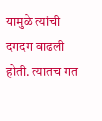यामुळे त्यांची दगदग वाढली होती. त्यातच गत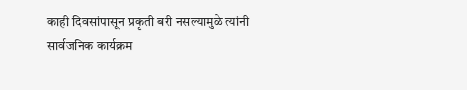काही दिवसांपासून प्रकृती बरी नसल्यामुळे त्यांनी सार्वजनिक कार्यक्रम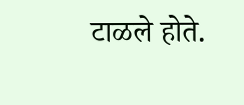टाळले होते.